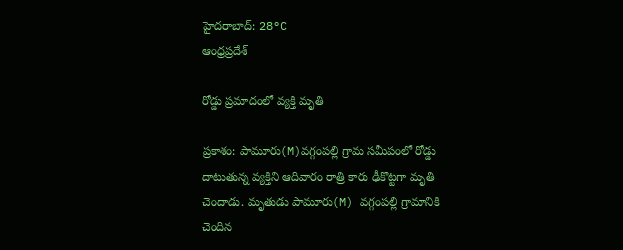హైదరాబాద్: 28°C
ఆంధ్రప్రదేశ్

రోడ్డు ప్రమాదంలో వ్యక్తి మృతి

ప్రకాశం: పామూరు(M)వగ్గంపల్లి గ్రామ సమీపంలో రోడ్డు దాటుతున్న వ్యక్తిని ఆదివారం రాత్రి కారు ఢీకొట్టగా మృతి చెందాడు. మృతుడు పామూరు(M) వగ్గంపల్లి గ్రామానికి చెందిన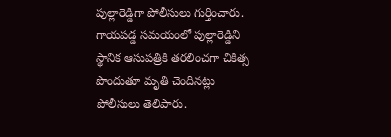పుల్లారెడ్డిగా పోలీసులు గుర్తించారు. గాయపడ్డ సమయంలో పుల్లారెడ్డిని స్థానిక ఆసుపత్రికి తరలించగా చికిత్స పొందుతూ మృతి చెందినట్లు పోలీసులు తెలిపారు.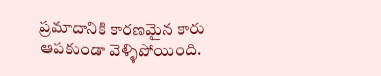ప్రమాదానికి కారణమైన కారు ఆపకుండా వెళ్ళిపోయింది.